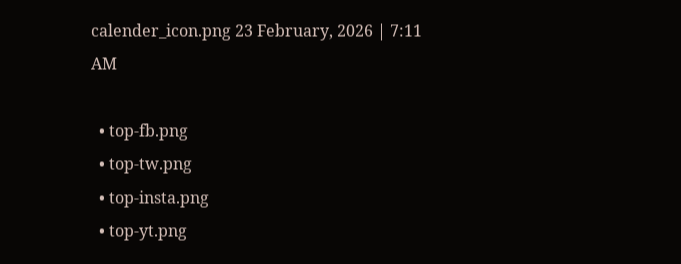calender_icon.png 23 February, 2026 | 7:11 AM

  • top-fb.png
  • top-tw.png
  • top-insta.png
  • top-yt.png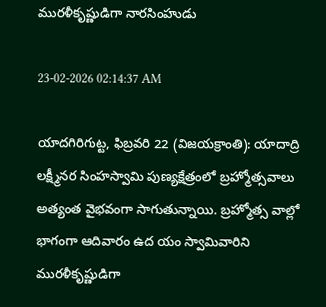మురళీకృష్ణుడిగా నారసింహుడు

23-02-2026 02:14:37 AM

యాదగిరిగుట్ట, ఫిబ్రవరి 22 (విజయక్రాంతి): యాదాద్రి లక్ష్మీనర సింహస్వామి పుణ్యక్షేత్రంలో బ్రహ్మోత్సవాలు అత్యంత వైభవంగా సాగుతున్నాయి. బ్రహ్మోత్స వాల్లో భాగంగా ఆదివారం ఉద యం స్వామివారిని మురళీకృష్ణుడిగా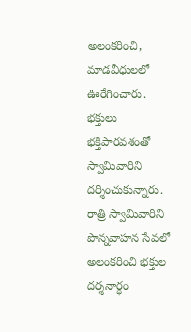అలంకరించి, మాడవీధులలో ఊరేగించారు. భక్తులు భక్తిపారవశంతో స్వామివారిని దర్శించుకున్నారు. రాత్రి స్వామివారిని పొన్నవాహన సేవలో అలంకరించి భక్తుల దర్శనార్ధం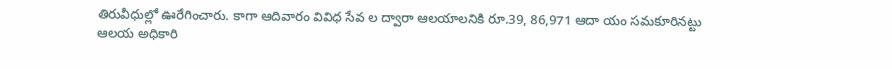తిరువీధుల్లో ఊరేగించారు. కాగా ఆదివారం వివిధ సేవ ల ద్వారా ఆలయాలనికి రూ.39, 86,971 ఆదా యం సమకూరినట్టు ఆలయ అధికారి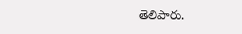తెలిపారు.